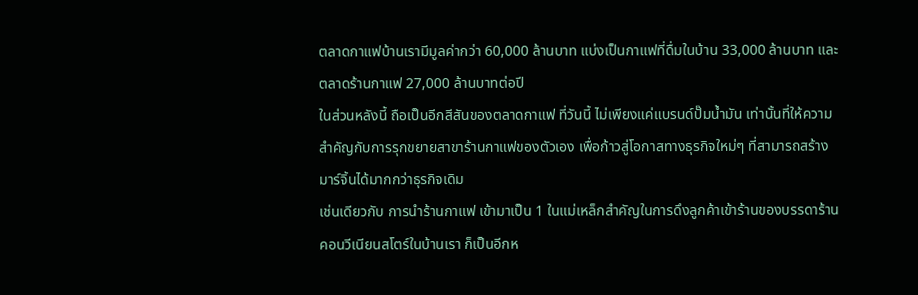ตลาดกาแฟบ้านเรามีมูลค่ากว่า 60,000 ล้านบาท แบ่งเป็นกาแฟที่ดื่มในบ้าน 33,000 ล้านบาท และตลาดร้านกาแฟ 27,000 ล้านบาทต่อปี
ในส่วนหลังนี้ ถือเป็นอีกสีสันของตลาดกาแฟ ที่วันนี้ ไม่เพียงแค่แบรนด์ปั๊มน้ำมัน เท่านั้นที่ให้ความสำคัญกับการรุกขยายสาขาร้านกาแฟของตัวเอง เพื่อก้าวสู่โอกาสทางธุรกิจใหม่ๆ ที่สามารถสร้างมาร์จิ้นได้มากกว่าธุรกิจเดิม
เช่นเดียวกับ การนำร้านกาแฟ เข้ามาเป็น 1 ในแม่เหล็กสำคัญในการดึงลูกค้าเข้าร้านของบรรดาร้านคอนวีเนียนสโตร์ในบ้านเรา ก็เป็นอีกห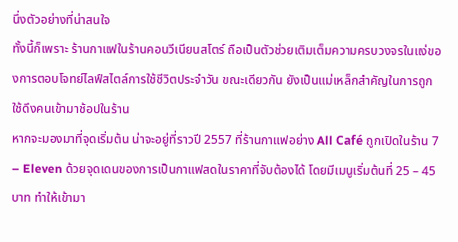นึ่งตัวอย่างที่น่าสนใจ
ทั้งนี้ก็เพราะ ร้านกาแฟในร้านคอนวีเนียนสโตร์ ถือเป็นตัวช่วยเติมเต็มความครบวงจรในแง่ของการตอบโจทย์ไลฟ์สไตล์การใช้ชีวิตประจำวัน ขณะเดียวกัน ยังเป็นแม่เหล็กสำคัญในการถูกใช้ดึงคนเข้ามาช้อปในร้าน
หากจะมองมาที่จุดเริ่มต้น น่าจะอยู่ที่ราวปี 2557 ที่ร้านกาแฟอย่าง All Café ถูกเปิดในร้าน 7 – Eleven ด้วยจุดเดนของการเป็นกาแฟสดในราคาที่จับต้องได้ โดยมีเมนูเริ่มต้นที่ 25 – 45 บาท ทำให้เข้ามา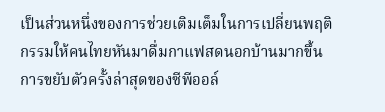เป็นส่วนหนึ่งของการช่วยเติมเต็มในการเปลี่ยนพฤติกรรมให้คนไทยหันมาดื่มกาแฟสดนอกบ้านมากขึ้น
การขยับตัวครั้งล่าสุดของซีพีออล์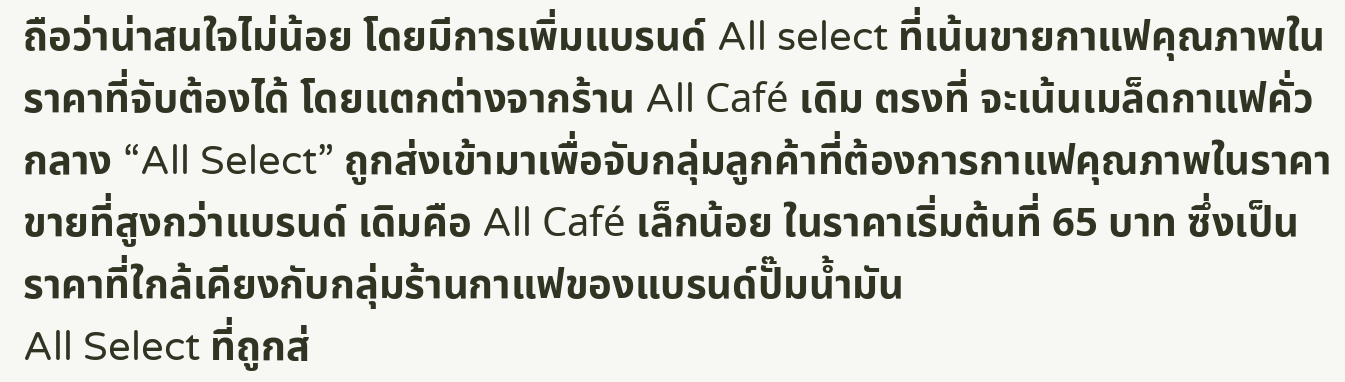ถือว่าน่าสนใจไม่น้อย โดยมีการเพิ่มแบรนด์ All select ที่เน้นขายกาแฟคุณภาพในราคาที่จับต้องได้ โดยแตกต่างจากร้าน All Café เดิม ตรงที่ จะเน้นเมล็ดกาแฟคั่วกลาง “All Select” ถูกส่งเข้ามาเพื่อจับกลุ่มลูกค้าที่ต้องการกาแฟคุณภาพในราคาขายที่สูงกว่าแบรนด์ เดิมคือ All Café เล็กน้อย ในราคาเริ่มต้นที่ 65 บาท ซึ่งเป็นราคาที่ใกล้เคียงกับกลุ่มร้านกาแฟของแบรนด์ปั๊มน้ำมัน
All Select ที่ถูกส่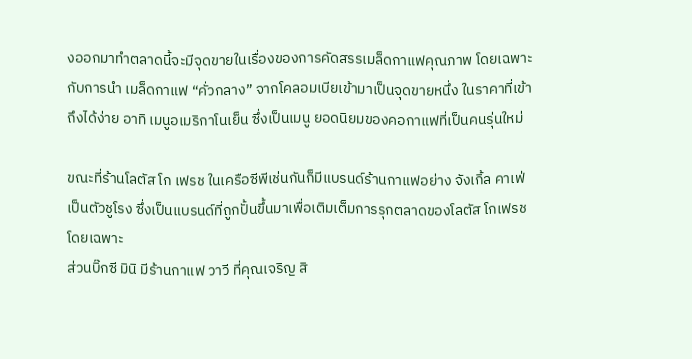งออกมาทำตลาดนี้จะมีจุดขายในเรื่องของการคัดสรรเมล็ดกาแฟคุณภาพ โดยเฉพาะกับการนำ เมล็ดกาแฟ “คั่วกลาง” จากโคลอมเบียเข้ามาเป็นจุดขายหนึ่ง ในราคาที่เข้าถึงได้ง่าย อาทิ เมนูอเมริกาโนเย็น ซึ่งเป็นเมนู ยอดนิยมของคอกาแฟที่เป็นคนรุ่นใหม่

ขณะที่ร้านโลตัส โก เฟรช ในเครือซีพีเช่นกันก็มีแบรนด์ร้านกาแฟอย่าง จังเกิ้ล คาเฟ่ เป็นตัวชูโรง ซึ่งเป็นแบรนด์ที่ถูกปั้นขึ้นมาเพื่อเติมเต็มการรุกตลาดของโลตัส โกเฟรช โดยเฉพาะ
ส่วนบิ๊กซี มินิ มีร้านกาแฟ วาวี ที่คุณเจริญ สิ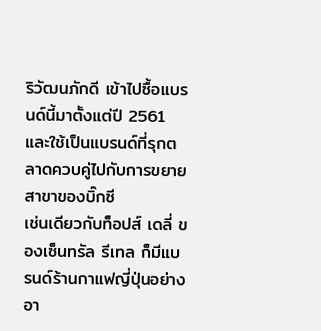ริวัฒนภักดี เข้าไปซื้อแบรนด์นี้มาตั้งแต่ปี 2561 และใช้เป็นแบรนด์ที่รุกตลาดควบคู่ไปกับการขยายสาขาของบิ๊กซี
เช่นเดียวกับท็อปส์ เดลี่ ของเซ็นทรัล รีเทล ก็มีแบรนด์ร้านกาแฟญี่ปุ่นอย่าง อา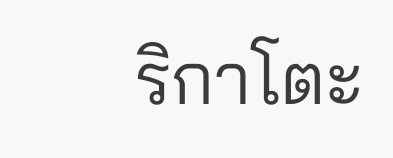ริกาโตะ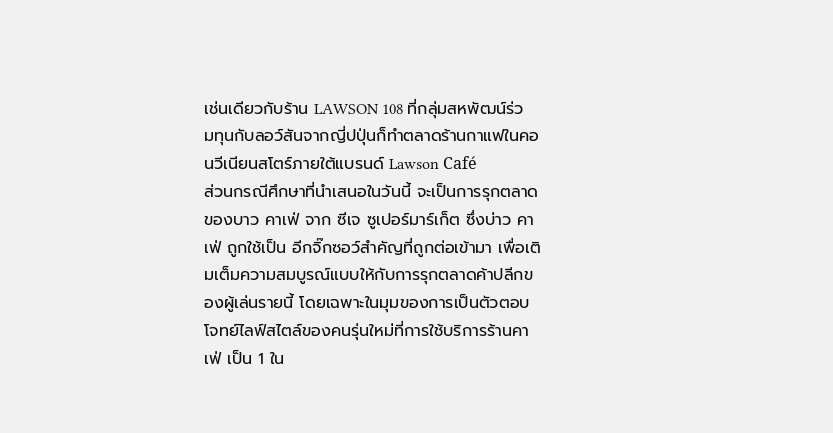เช่นเดียวกับร้าน LAWSON 108 ที่กลุ่มสหพัฒน์ร่วมทุนกับลอว์สันจากญี่ปปุ่นก็ทำตลาดร้านกาแฟในคอนวีเนียนสโตร์ภายใต้แบรนด์ Lawson Café
ส่วนกรณีศึกษาที่นำเสนอในวันนี้ จะเป็นการรุกตลาดของบาว คาเฟ่ จาก ซีเจ ซูเปอร์มาร์เก็ต ซึ่งบ่าว คาเฟ่ ถูกใช้เป็น อีกจิ๊กซอว์สำคัญที่ถูกต่อเข้ามา เพื่อเติมเต็มความสมบูรณ์แบบให้กับการรุกตลาดค้าปลีกของผู้เล่นรายนี้ โดยเฉพาะในมุมของการเป็นตัวตอบโจทย์ไลฟ์สไตล์ของคนรุ่นใหม่ที่การใช้บริการร้านคาเฟ่ เป็น 1 ใน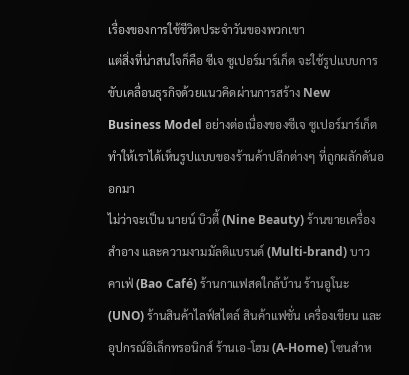เรื่องของการใช้ชีวิตประจำวันของพวกเขา
แต่สิ่งที่น่าสนใจก็คือ ซีเจ ซูเปอร์มาร์เก็ต จะใช้รูปแบบการขับเคลื่อนธุรกิจด้วยแนวคิดผ่านการสร้าง New Business Model อย่างต่อเนื่องของซีเจ ซูเปอร์มาร์เก็ต ทำให้เราได้เห็นรูปแบบของร้านค้าปลีกต่างๆ ที่ถูกผลักดันออกมา
ไม่ว่าจะเป็น นายน์ บิวตี้ (Nine Beauty) ร้านขายเครื่องสำอาง และความงามมัลติแบรนด์ (Multi-brand) บาว คาเฟ่ (Bao Café) ร้านกาแฟสดใกล้บ้าน ร้านอูโนะ (UNO) ร้านสินค้าไลฟ์สไตล์ สินค้าแฟชั่น เครื่องเขียน และอุปกรณ์อิเล็กทรอนิกส์ ร้านเอ-โฮม (A-Home) โซนสำห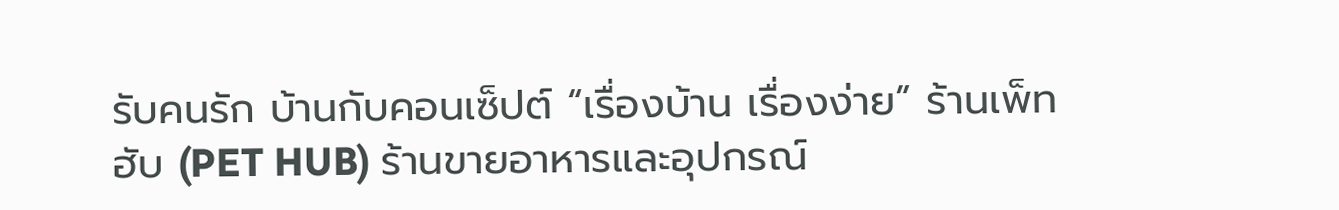รับคนรัก บ้านกับคอนเซ็ปต์ “เรื่องบ้าน เรื่องง่าย” ร้านเพ็ทฮับ (PET HUB) ร้านขายอาหารและอุปกรณ์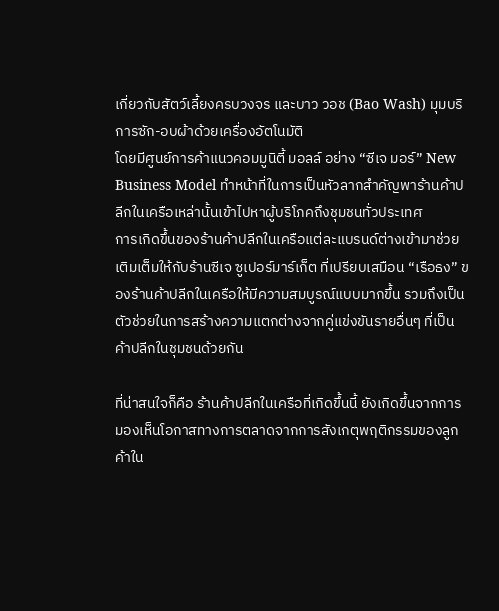เกี่ยวกับสัตว์เลี้ยงครบวงจร และบาว วอช (Bao Wash) มุมบริการซัก-อบผ้าด้วยเครื่องอัตโนมัติ
โดยมีศูนย์การค้าแนวคอมมูนิตี้ มอลล์ อย่าง “ซีเจ มอร์” New Business Model ทำหน้าที่ในการเป็นหัวลากสำคัญพาร้านค้าปลีกในเครือเหล่านั้นเข้าไปหาผู้บริโภคถึงชุมชนทั่วประเทศ
การเกิดขึ้นของร้านค้าปลีกในเครือแต่ละแบรนด์ต่างเข้ามาช่วยเติมเต็มให้กับร้านซีเจ ซูเปอร์มาร์เก็ต ที่เปรียบเสมือน “เรือธง” ของร้านค้าปลีกในเครือให้มีความสมบูรณ์แบบมากขึ้น รวมถึงเป็นตัวช่วยในการสร้างความแตกต่างจากคู่แข่งขันรายอื่นๆ ที่เป็นค้าปลีกในชุมชนด้วยกัน

ที่น่าสนใจก็คือ ร้านค้าปลีกในเครือที่เกิดขึ้นนี้ ยังเกิดขึ้นจากการมองเห็นโอกาสทางการตลาดจากการสังเกตุพฤติกรรมของลูกค้าใน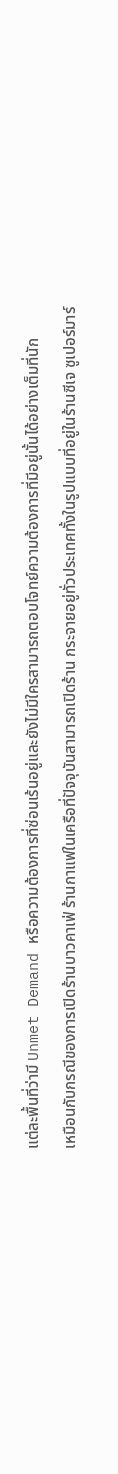แต่ละพื้นที่ว่ามี Unmet Demand หรือความต้องการที่ซ่อนเร้นอยู่และยังไม่มีใครสามารถตอบโจทย์ความต้องการที่มีอยู่นั้นได้อย่างเต็มที่นัก
เหมือนกับกรณีของการเปิดร้านบาวคาเฟ่ ร้านกาแฟในเครือที่ปัจจุบันสามารถเปิดร้าน กระจายอยู่ทั่วประเทศทั้งในรูปแบบที่อยู่ในร้านซีเจ ซูเปอร์มาร์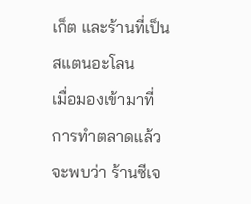เก็ต และร้านที่เป็นสแตนอะโลน
เมื่อมองเข้ามาที่การทำตลาดแล้ว จะพบว่า ร้านซีเจ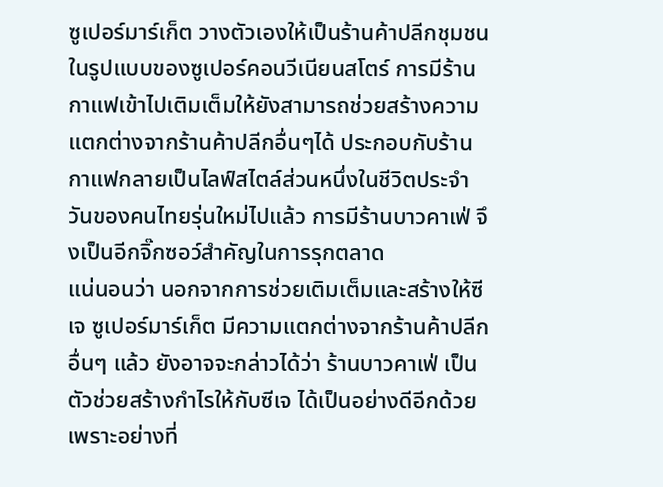ซูเปอร์มาร์เก็ต วางตัวเองให้เป็นร้านค้าปลีกชุมชนในรูปแบบของซูเปอร์คอนวีเนียนสโตร์ การมีร้านกาแฟเข้าไปเติมเต็มให้ยังสามารถช่วยสร้างความแตกต่างจากร้านค้าปลีกอื่นๆได้ ประกอบกับร้านกาแฟกลายเป็นไลฟ์สไตล์ส่วนหนึ่งในชีวิตประจำวันของคนไทยรุ่นใหม่ไปแล้ว การมีร้านบาวคาเฟ่ จึงเป็นอีกจิ๊กซอว์สำคัญในการรุกตลาด
แน่นอนว่า นอกจากการช่วยเติมเต็มและสร้างให้ซีเจ ซูเปอร์มาร์เก็ต มีความแตกต่างจากร้านค้าปลีกอื่นๆ แล้ว ยังอาจจะกล่าวได้ว่า ร้านบาวคาเฟ่ เป็นตัวช่วยสร้างกำไรให้กับซีเจ ได้เป็นอย่างดีอีกด้วย เพราะอย่างที่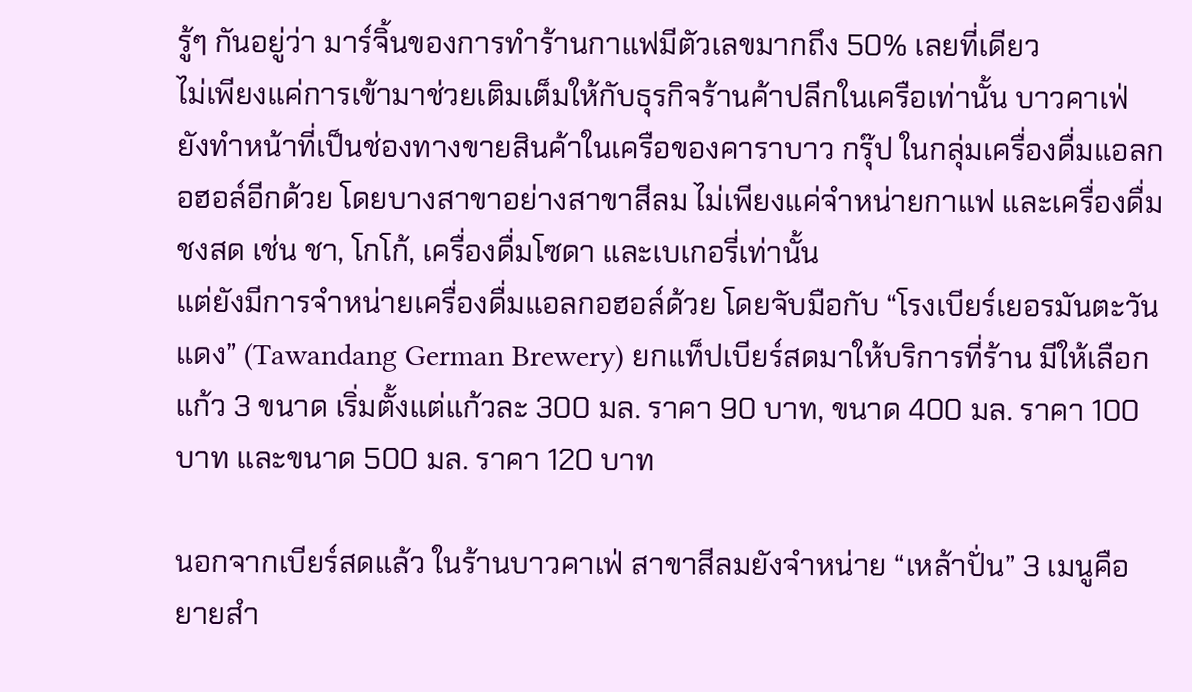รู้ๆ กันอยู่ว่า มาร์จิ้นของการทำร้านกาแฟมีตัวเลขมากถึง 50% เลยที่เดียว
ไม่เพียงแค่การเข้ามาช่วยเติมเต็มให้กับธุรกิจร้านค้าปลีกในเครือเท่านั้น บาวคาเฟ่ ยังทำหน้าที่เป็นช่องทางขายสินค้าในเครือของคาราบาว กรุ๊ป ในกลุ่มเครื่องดื่มแอลกอฮอล์อีกด้วย โดยบางสาขาอย่างสาขาสีลม ไม่เพียงแค่จำหน่ายกาแฟ และเครื่องดื่มชงสด เช่น ชา, โกโก้, เครื่องดื่มโซดา และเบเกอรี่เท่านั้น
แต่ยังมีการจำหน่ายเครื่องดื่มแอลกอฮอล์ด้วย โดยจับมือกับ “โรงเบียร์เยอรมันตะวันแดง” (Tawandang German Brewery) ยกแท็ปเบียร์สดมาให้บริการที่ร้าน มีให้เลือกแก้ว 3 ขนาด เริ่มตั้งแต่แก้วละ 300 มล. ราคา 90 บาท, ขนาด 400 มล. ราคา 100 บาท และขนาด 500 มล. ราคา 120 บาท

นอกจากเบียร์สดแล้ว ในร้านบาวคาเฟ่ สาขาสีลมยังจำหน่าย “เหล้าปั่น” 3 เมนูคือ ยายสำ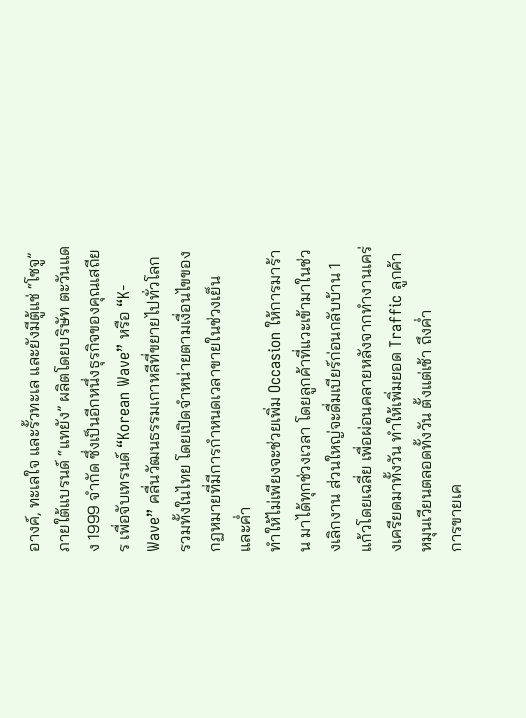อางค์, ทะเลใจ และรั้วทะเล และยังมีตู้แช่ “โซจู” ภายใต้แบรนด์ “แทยัง” ผลิตโดยบริษัท ตะวันแดง 1999 จำกัด ซึ่งเป็นอีกหนึ่งธุรกิจของคุณเสถียร เพื่อจับเทรนด์ “Korean Wave” หรือ “K-Wave” คลื่นวัฒนธรรมเกาหลีที่ขยายไปทั่วโลก รวมทั้งในไทย โดยเปิดจำหน่ายตามเงื่อนไขของกฏหมายที่มีการกำหนดเวลาขายในช่วงเย็น และค่ำ
ทำให้ไม่เพียงจะช่วยเพิ่ม Occasion ให้การมาร้าน มาได้ทุกช่วงเวลา โดยลูกค้าที่แวะเข้ามาในช่วงเลิกงาน ส่วนใหญ่จะดื่มเบียร์ก่อนกลับบ้าน 1 แก้วโดยเฉลี่ย เพื่อผ่อนคลายหลังจากทำงานเคร่งเครียดมาทั้งวัน ทำให้เพิ่มยอด Traffic ลูกค้าหมุนเวียนตลอดทั้งวัน ตั้งแต่เช้า ถึงค่ำ
การขายเค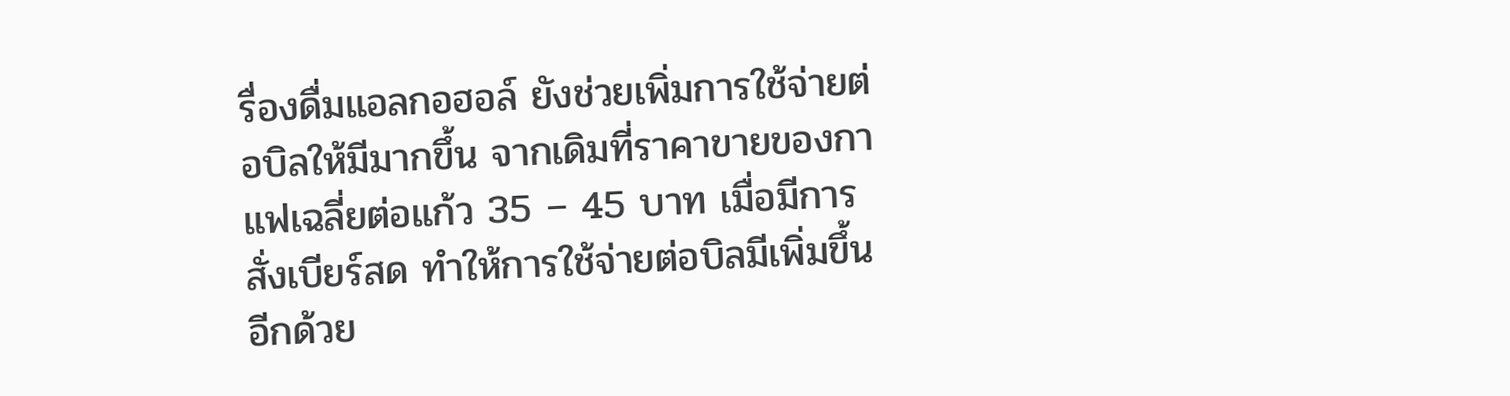รื่องดื่มแอลกอฮอล์ ยังช่วยเพิ่มการใช้จ่ายต่อบิลให้มีมากขึ้น จากเดิมที่ราคาขายของกาแฟเฉลี่ยต่อแก้ว 35 – 45 บาท เมื่อมีการสั่งเบียร์สด ทำให้การใช้จ่ายต่อบิลมีเพิ่มขึ้นอีกด้วย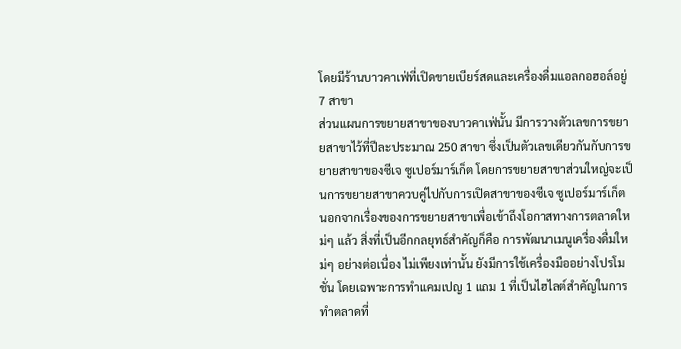โดยมีร้านบาวคาเฟ่ที่เปิดขายเบียร์สดและเครื่องดื่มแอลกอฮอล์อยู่ 7 สาขา
ส่วนแผนการขยายสาขาของบาวคาเฟ่นั้น มีการวางตัวเลขการขยายสาขาไว้ที่ปีละประมาณ 250 สาขา ซึ่งเป็นตัวเลขเดียวกันกับการขยายสาขาของซีเจ ซูเปอร์มาร์เก็ต โดยการขยายสาขาส่วนใหญ่จะเป็นการขยายสาขาควบคู่ไปกับการเปิดสาขาของซีเจ ซูเปอร์มาร์เก็ต
นอกจากเรื่องของการขยายสาขาเพื่อเข้าถึงโอกาสทางการตลาดใหม่ๆ แล้ว สิ่งที่เป็นอีกกลยุทธ์สำคัญก็คือ การพัฒนาเมนูเครื่องดื่มใหม่ๆ อย่างต่อเนื่อง ไม่เพียงเท่านั้น ยังมีการใช้เครื่องมืออย่างโปรโมชั่น โดยเฉพาะการทำแคมเปญ 1 แถม 1 ที่เป็นไฮไลต์สำคัญในการทำตลาดที่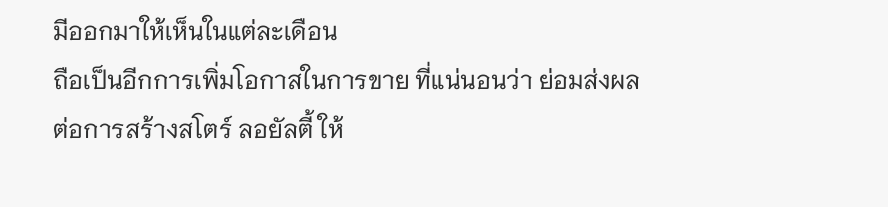มีออกมาให้เห็นในแต่ละเดือน
ถือเป็นอีกการเพิ่มโอกาสในการขาย ที่แน่นอนว่า ย่อมส่งผลต่อการสร้างสโตร์ ลอยัลตี้ ให้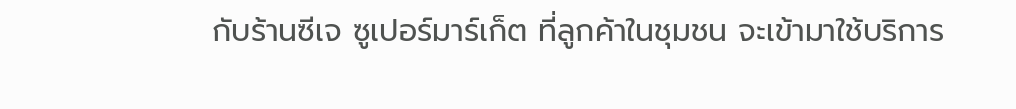กับร้านซีเจ ซูเปอร์มาร์เก็ต ที่ลูกค้าในชุมชน จะเข้ามาใช้บริการ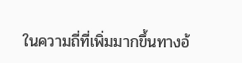ในความถี่ที่เพิ่มมากขึ้นทางอ้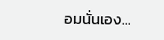อมนั่นเอง...